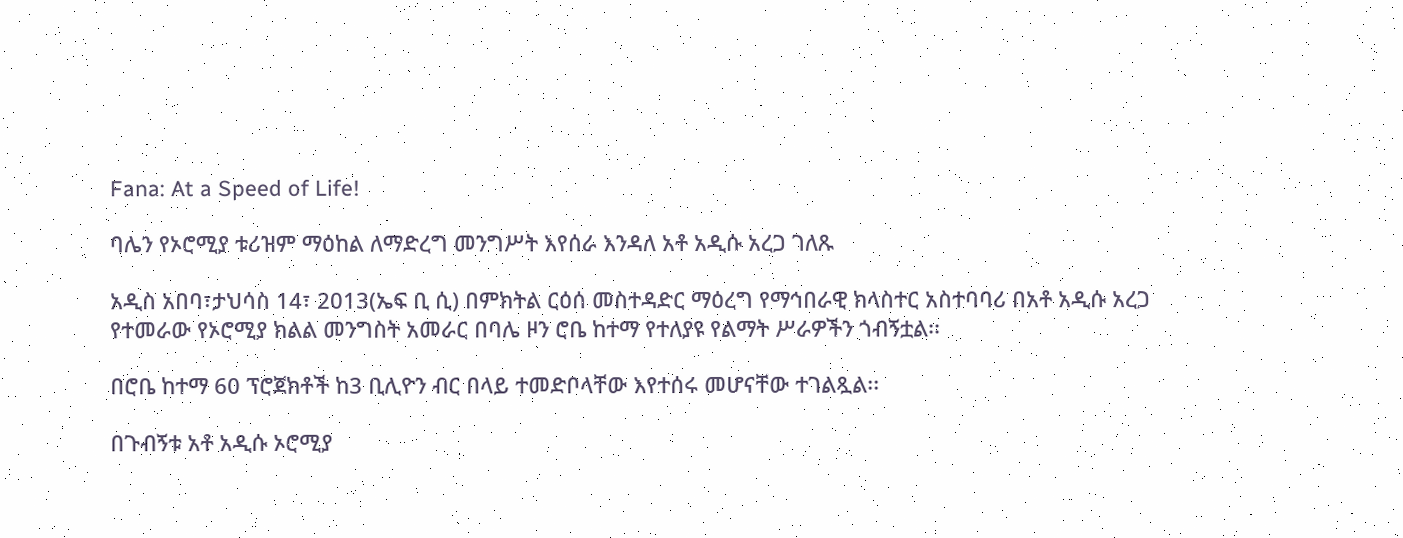Fana: At a Speed of Life!

ባሌን የኦሮሚያ ቱሪዝም ማዕከል ለማድረግ መንግሥት እየሰራ እንዳለ አቶ አዲሱ አረጋ ገለጹ

አዲስ አበባ፣ታህሳስ 14፣ 2013(ኤፍ ቢ ሲ) በምክትል ርዕሰ መስተዳድር ማዕረግ የማኅበራዊ ክላስተር አስተባባሪ በአቶ አዲሱ አረጋ የተመራው የኦሮሚያ ክልል መንግስት አመራር በባሌ ዞን ሮቤ ከተማ የተለያዩ የልማት ሥራዎችን ጎብኝቷል፡፡

በሮቤ ከተማ 60 ፕሮጀክቶች ከ3 ቢሊዮን ብር በላይ ተመድቦላቸው እየተሰሩ መሆናቸው ተገልጿል፡፡

በጉብኝቱ አቶ አዲሱ ኦሮሚያ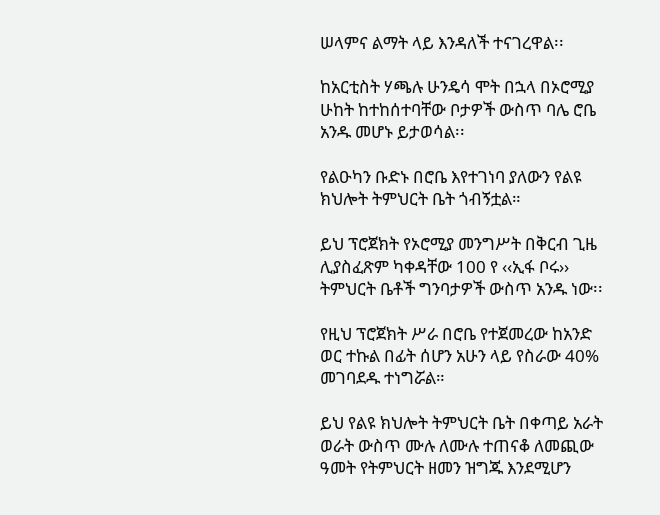ሠላምና ልማት ላይ እንዳለች ተናገረዋል፡፡

ከአርቲስት ሃጫሉ ሁንዴሳ ሞት በኋላ በኦሮሚያ ሁከት ከተከሰተባቸው ቦታዎች ውስጥ ባሌ ሮቤ አንዱ መሆኑ ይታወሳል፡፡

የልዑካን ቡድኑ በሮቤ እየተገነባ ያለውን የልዩ ክህሎት ትምህርት ቤት ጎብኝቷል።

ይህ ፕሮጀክት የኦሮሚያ መንግሥት በቅርብ ጊዜ ሊያስፈጽም ካቀዳቸው 100 የ ‹‹ኢፋ ቦሩ›› ትምህርት ቤቶች ግንባታዎች ውስጥ አንዱ ነው፡፡

የዚህ ፕሮጀክት ሥራ በሮቤ የተጀመረው ከአንድ ወር ተኩል በፊት ሰሆን አሁን ላይ የስራው 40% መገባደዱ ተነግሯል።

ይህ የልዩ ክህሎት ትምህርት ቤት በቀጣይ አራት ወራት ውስጥ ሙሉ ለሙሉ ተጠናቆ ለመጪው ዓመት የትምህርት ዘመን ዝግጁ እንደሚሆን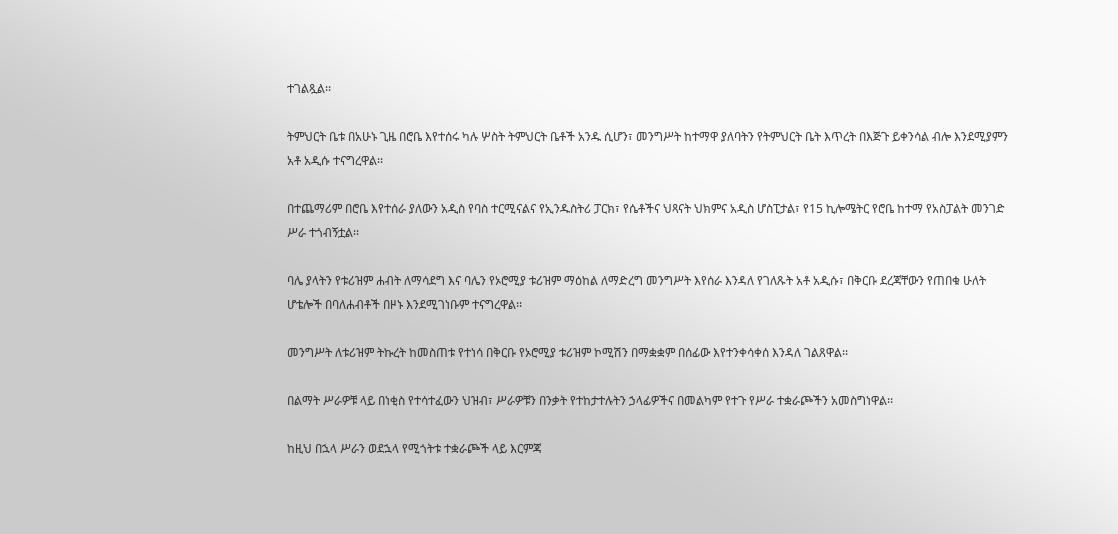ተገልጿል፡፡

ትምህርት ቤቱ በአሁኑ ጊዜ በሮቤ እየተሰሩ ካሉ ሦስት ትምህርት ቤቶች አንዱ ሲሆን፣ መንግሥት ከተማዋ ያለባትን የትምህርት ቤት እጥረት በእጅጉ ይቀንሳል ብሎ እንደሚያምን አቶ አዲሱ ተናግረዋል፡፡

በተጨማሪም በሮቤ እየተሰራ ያለውን አዲስ የባስ ተርሚናልና የኢንዱስትሪ ፓርክ፣ የሴቶችና ህጻናት ህክምና አዲስ ሆስፒታል፣ የ15 ኪሎሜትር የሮቤ ከተማ የአስፓልት መንገድ ሥራ ተጎብኝቷል፡፡

ባሌ ያላትን የቱሪዝም ሐብት ለማሳደግ እና ባሌን የኦሮሚያ ቱሪዝም ማዕከል ለማድረግ መንግሥት እየሰራ እንዳለ የገለጹት አቶ አዲሱ፣ በቅርቡ ደረጃቸውን የጠበቁ ሁለት ሆቴሎች በባለሐብቶች በዞኑ እንደሚገነቡም ተናግረዋል፡፡

መንግሥት ለቱሪዝም ትኩረት ከመስጠቱ የተነሳ በቅርቡ የኦሮሚያ ቱሪዝም ኮሚሽን በማቋቋም በሰፊው እየተንቀሳቀሰ እንዳለ ገልጸዋል፡፡

በልማት ሥራዎቹ ላይ በነቂስ የተሳተፈውን ህዝብ፣ ሥራዎቹን በንቃት የተከታተሉትን ኃላፊዎችና በመልካም የተጉ የሥራ ተቋራጮችን አመስግነዋል፡፡

ከዚህ በኋላ ሥራን ወደኋላ የሚጎትቱ ተቋራጮች ላይ እርምጃ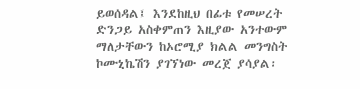ይወሰዳል፤ እንደከዚህ በፊቱ የመሠረት ድንጋይ አስቀምጠን እዚያው አንተውም ማለታቸውን ከኦሮሚያ ክልል መንግስት ኮሙኒኬሽን ያገኘነው መረጀ ያሳያል፡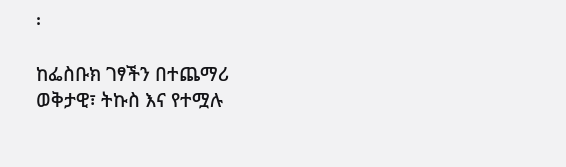፡

ከፌስቡክ ገፃችን በተጨማሪ ወቅታዊ፣ ትኩስ እና የተሟሉ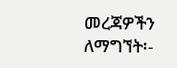መረጃዎችን ለማግኘት፡-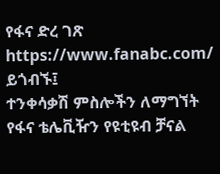የፋና ድረ ገጽ https://www.fanabc.com/ ይጎብኙ፤
ተንቀሳቃሽ ምስሎችን ለማግኘት የፋና ቴሌቪዥን የዩቲዩብ ቻናል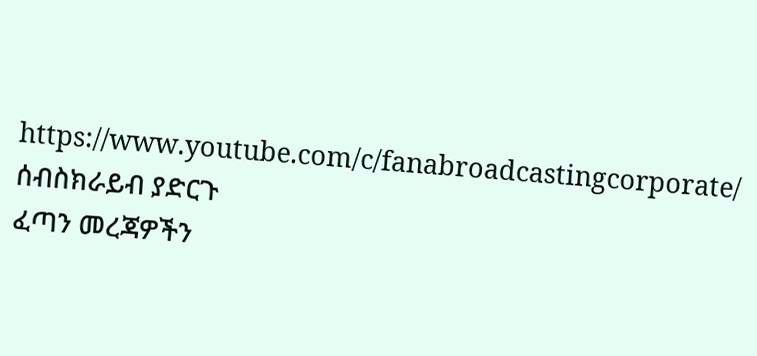https://www.youtube.com/c/fanabroadcastingcorporate/ ሰብስክራይብ ያድርጉ
ፈጣን መረጃዎችን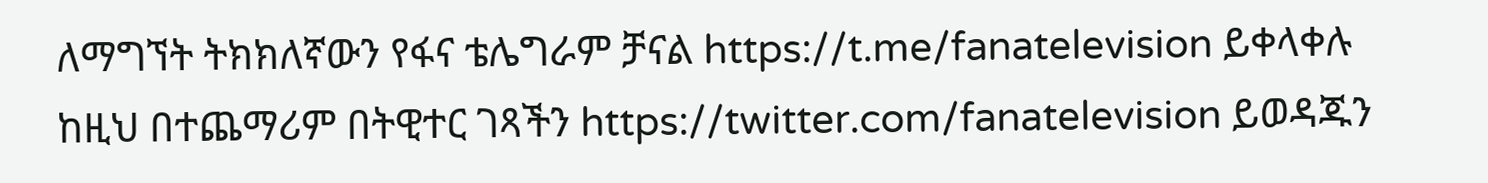ለማግኘት ትክክለኛውን የፋና ቴሌግራም ቻናል https://t.me/fanatelevision ይቀላቀሉ
ከዚህ በተጨማሪም በትዊተር ገጻችን https://twitter.com/fanatelevision ይወዳጁን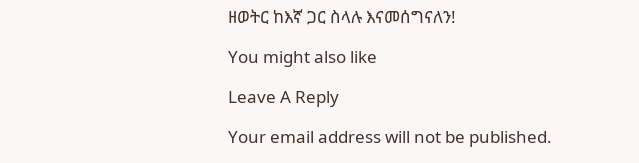ዘወትር ከእኛ ጋር ስላሉ እናመሰግናለን!

You might also like

Leave A Reply

Your email address will not be published.